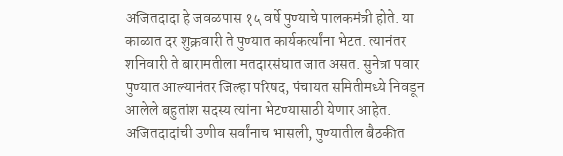अजितदादा हे जवळपास १५ वर्षे पुण्याचे पालकमंत्री होते. या काळात दर शुक्रवारी ते पुण्यात कार्यकर्त्यांना भेटत. त्यानंतर शनिवारी ते बारामतीला मतदारसंघात जात असत. सुनेत्रा पवार पुण्यात आल्यानंतर जिल्हा परिषद, पंचायत समितीमध्ये निवडून आलेले बहुतांश सदस्य त्यांना भेटण्यासाठी येणार आहेत.
अजितदादांची उणीव सर्वांनाच भासली, पुण्यातील बैठकीत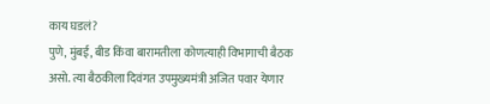काय घडलं?
पुणे, मुंबई, बीड किंवा बारामतीला कोणत्याही विभागाची बैठक असो. त्या बैठकीला दिवंगत उपमुख्यमंत्री अजित पवार येणार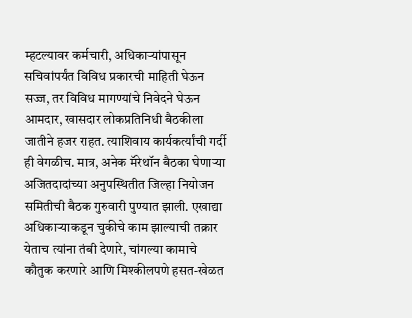म्हटल्यावर कर्मचारी, अधिकाऱ्यांपासून सचिवांपर्यंत विविध प्रकारची माहिती घेऊन सज्ज, तर विविध मागण्यांचे निवेदने घेऊन आमदार, खासदार लोकप्रतिनिधी बैठकीला जातीने हजर राहत. त्याशिवाय कार्यकर्त्यांची गर्दी ही वेगळीच. मात्र, अनेक मॅरेथॉन बैठका घेणाऱ्या अजितदादांच्या अनुपस्थितीत जिल्हा नियोजन समितीची बैठक गुरुवारी पुण्यात झाली. एखाद्या अधिकाऱ्याकडून चुकीचे काम झाल्याची तक्रार येताच त्यांना तंबी देणारे, चांगल्या कामाचे कौतुक करणारे आणि मिश्कीलपणे हसत-खेळत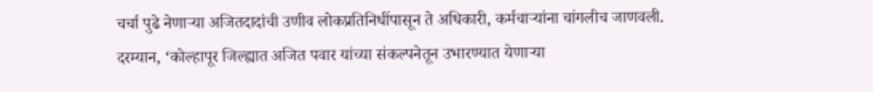चर्चा पुढे नेणाऱ्या अजितदादांची उणीव लोकप्रतिनिधींपासून ते अधिकारी, कर्मचाऱ्यांना चांगलीच जाणवली.
दरम्यान, ‘कोल्हापूर जिल्ह्यात अजित पवार यांच्या संकल्पनेतून उभारण्यात येणाऱ्या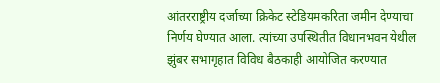आंतरराष्ट्रीय दर्जाच्या क्रिकेट स्टेडियमकरिता जमीन देण्याचा निर्णय घेण्यात आला. त्यांच्या उपस्थितीत विधानभवन येथील झुंबर सभागृहात विविध बैठकाही आयोजित करण्यात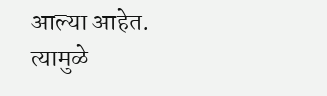आल्या आहेत. त्यामुळे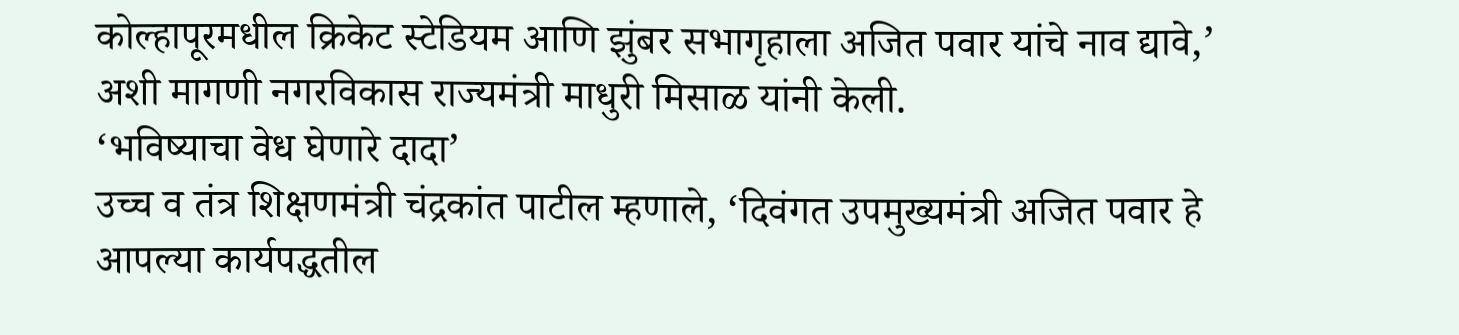कोल्हापूरमधील क्रिकेट स्टेडियम आणि झुंबर सभागृहाला अजित पवार यांचे नाव द्यावे,’ अशी मागणी नगरविकास राज्यमंत्री माधुरी मिसाळ यांनी केली.
‘भविष्याचा वेध घेणारे दादा’
उच्च व तंत्र शिक्षणमंत्री चंद्रकांत पाटील म्हणाले, ‘दिवंगत उपमुख्यमंत्री अजित पवार हे आपल्या कार्यपद्धतील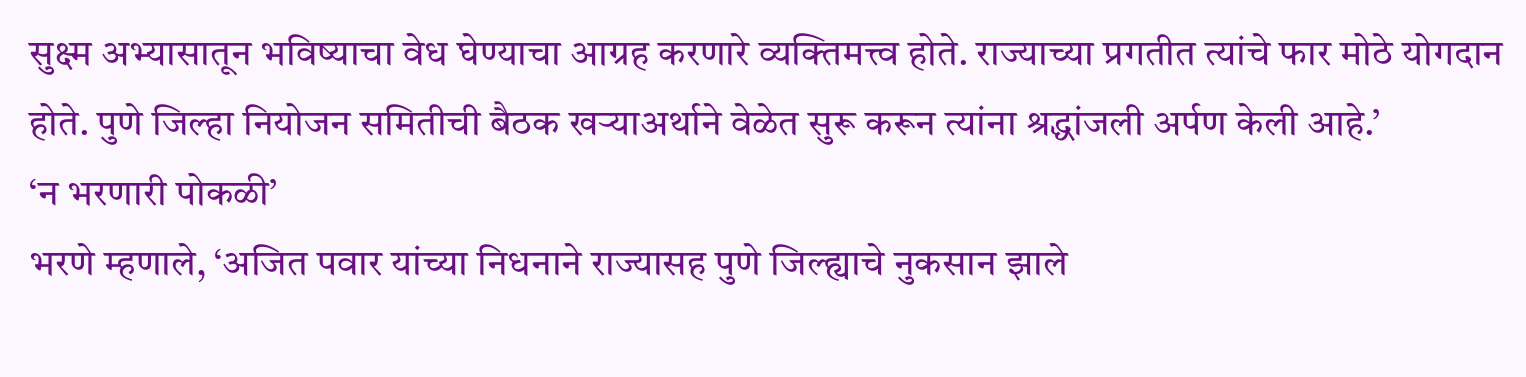सुक्ष्म अभ्यासातून भविष्याचा वेध घेण्याचा आग्रह करणारे व्यक्तिमत्त्व होते. राज्याच्या प्रगतीत त्यांचे फार मोठे योगदान होते. पुणे जिल्हा नियोजन समितीची बैठक खऱ्याअर्थाने वेळेत सुरू करून त्यांना श्रद्धांजली अर्पण केली आहे.’
‘न भरणारी पोकळी’
भरणे म्हणाले, ‘अजित पवार यांच्या निधनाने राज्यासह पुणे जिल्ह्याचे नुकसान झाले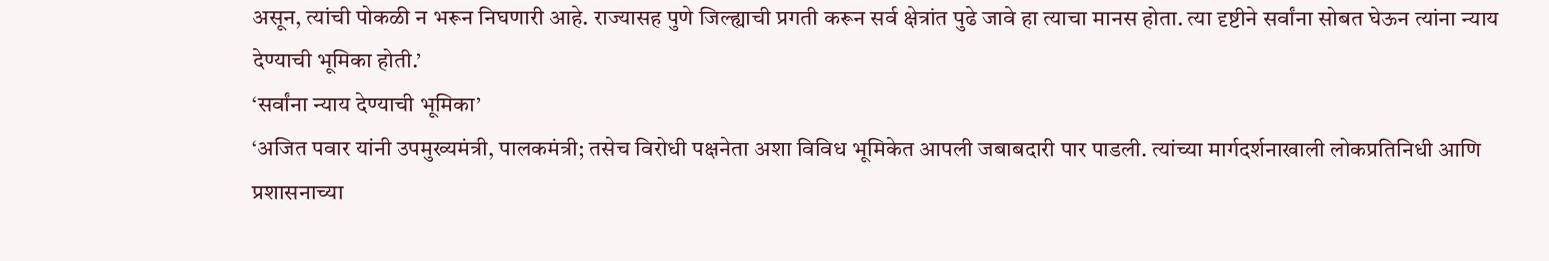असून, त्यांची पोकळी न भरून निघणारी आहे. राज्यासह पुणे जिल्ह्याची प्रगती करून सर्व क्षेत्रांत पुढे जावे हा त्याचा मानस होता. त्या दृष्टीने सर्वांना सोबत घेऊन त्यांना न्याय देण्याची भूमिका होती.’
‘सर्वांना न्याय देण्याची भूमिका’
‘अजित पवार यांनी उपमुख्यमंत्री, पालकमंत्री; तसेच विरोधी पक्षनेता अशा विविध भूमिकेत आपली जबाबदारी पार पाडली. त्यांच्या मार्गदर्शनाखाली लोकप्रतिनिधी आणि प्रशासनाच्या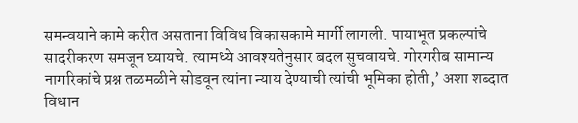समन्वयाने कामे करीत असताना विविध विकासकामे मार्गी लागली. पायाभूत प्रकल्पांचे सादरीकरण समजून घ्यायचे. त्यामध्ये आवश्यतेनुसार बदल सुचवायचे. गोरगरीब सामान्य नागरिकांचे प्रश्न तळमळीने सोडवून त्यांना न्याय देण्याची त्यांची भूमिका होती,’ अशा शब्दात विधान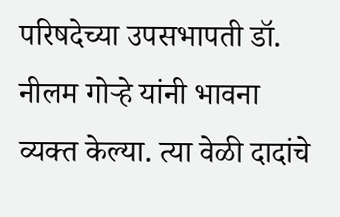परिषदेच्या उपसभापती डॉ. नीलम गोऱ्हे यांनी भावना व्यक्त केल्या. त्या वेळी दादांचे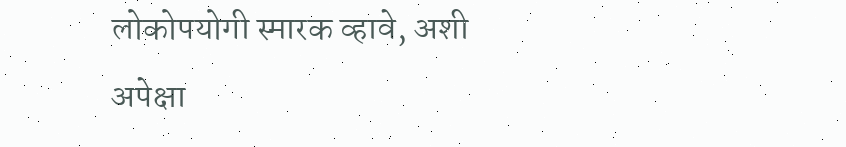लोकोपयोगी स्मारक व्हावे, अशी अपेक्षा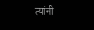त्यांनी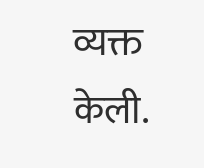व्यक्त केली.